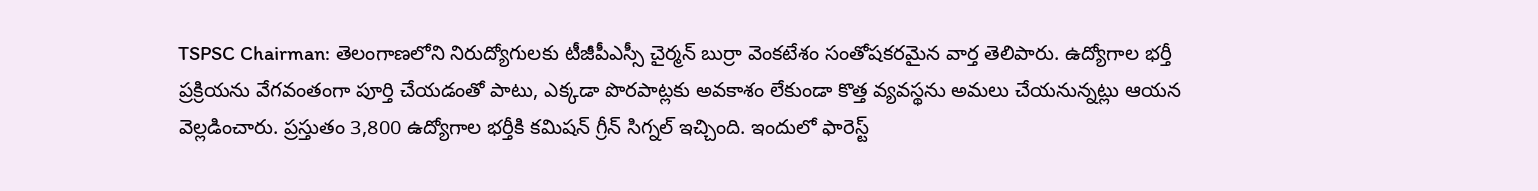TSPSC Chairman: తెలంగాణలోని నిరుద్యోగులకు టీజీపీఎస్సీ చైర్మన్ బుర్రా వెంకటేశం సంతోషకరమైన వార్త తెలిపారు. ఉద్యోగాల భర్తీ ప్రక్రియను వేగవంతంగా పూర్తి చేయడంతో పాటు, ఎక్కడా పొరపాట్లకు అవకాశం లేకుండా కొత్త వ్యవస్థను అమలు చేయనున్నట్లు ఆయన వెల్లడించారు. ప్రస్తుతం 3,800 ఉద్యోగాల భర్తీకి కమిషన్ గ్రీన్ సిగ్నల్ ఇచ్చింది. ఇందులో ఫారెస్ట్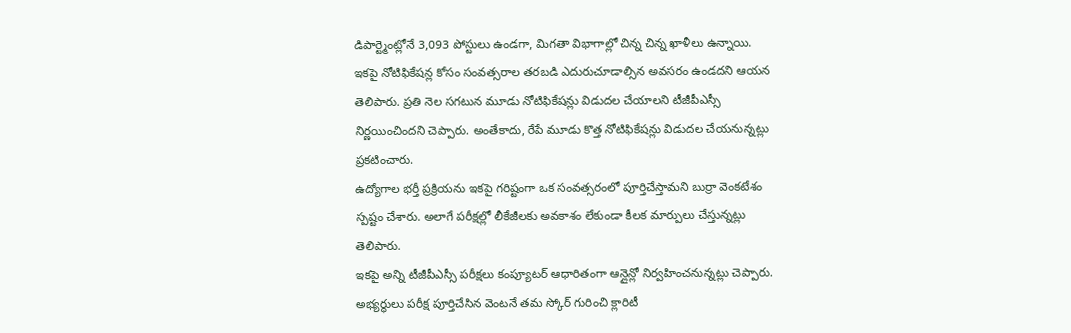డిపార్ట్మెంట్లోనే 3,093 పోస్టులు ఉండగా, మిగతా విభాగాల్లో చిన్న చిన్న ఖాళీలు ఉన్నాయి.
ఇకపై నోటిఫికేషన్ల కోసం సంవత్సరాల తరబడి ఎదురుచూడాల్సిన అవసరం ఉండదని ఆయన తెలిపారు. ప్రతి నెల సగటున మూడు నోటిఫికేషన్లు విడుదల చేయాలని టీజీపీఎస్సీ నిర్ణయించిందని చెప్పారు. అంతేకాదు, రేపే మూడు కొత్త నోటిఫికేషన్లు విడుదల చేయనున్నట్లు ప్రకటించారు.
ఉద్యోగాల భర్తీ ప్రక్రియను ఇకపై గరిష్టంగా ఒక సంవత్సరంలో పూర్తిచేస్తామని బుర్రా వెంకటేశం స్పష్టం చేశారు. అలాగే పరీక్షల్లో లీకేజీలకు అవకాశం లేకుండా కీలక మార్పులు చేస్తున్నట్లు తెలిపారు.
ఇకపై అన్ని టీజీపీఎస్సీ పరీక్షలు కంప్యూటర్ ఆధారితంగా ఆన్లైన్లో నిర్వహించనున్నట్లు చెప్పారు. అభ్యర్థులు పరీక్ష పూర్తిచేసిన వెంటనే తమ స్కోర్ గురించి క్లారిటీ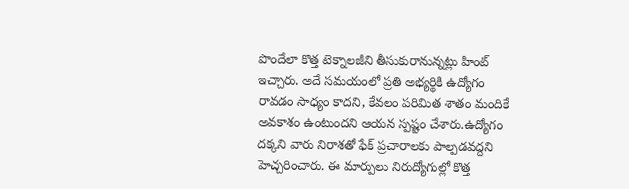పొందేలా కొత్త టెక్నాలజీని తీసుకురానున్నట్లు హింట్ ఇచ్చారు. అదే సమయంలో ప్రతి అభ్యర్థికి ఉద్యోగం రావడం సాధ్యం కాదని, కేవలం పరిమిత శాతం మందికే అవకాశం ఉంటుందని ఆయన స్పష్టం చేశారు.ఉద్యోగం దక్కని వారు నిరాశతో ఫేక్ ప్రచారాలకు పాల్పడవద్దని హెచ్చరించారు. ఈ మార్పులు నిరుద్యోగుల్లో కొత్త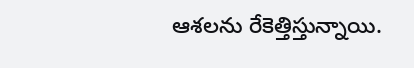ఆశలను రేకెత్తిస్తున్నాయి.